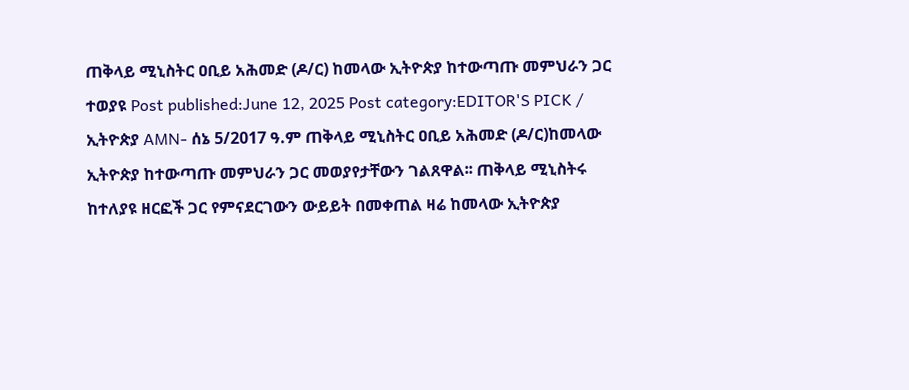ጠቅላይ ሚኒስትር ዐቢይ አሕመድ (ዶ/ር) ከመላው ኢትዮጵያ ከተውጣጡ መምህራን ጋር ተወያዩ Post published:June 12, 2025 Post category:EDITOR'S PICK / ኢትዮጵያ AMN- ሰኔ 5/2017 ዓ.ም ጠቅላይ ሚኒስትር ዐቢይ አሕመድ (ዶ/ር)ከመላው ኢትዮጵያ ከተውጣጡ መምህራን ጋር መወያየታቸውን ገልጸዋል፡፡ ጠቅላይ ሚኒስትሩ ከተለያዩ ዘርፎች ጋር የምናደርገውን ውይይት በመቀጠል ዛሬ ከመላው ኢትዮጵያ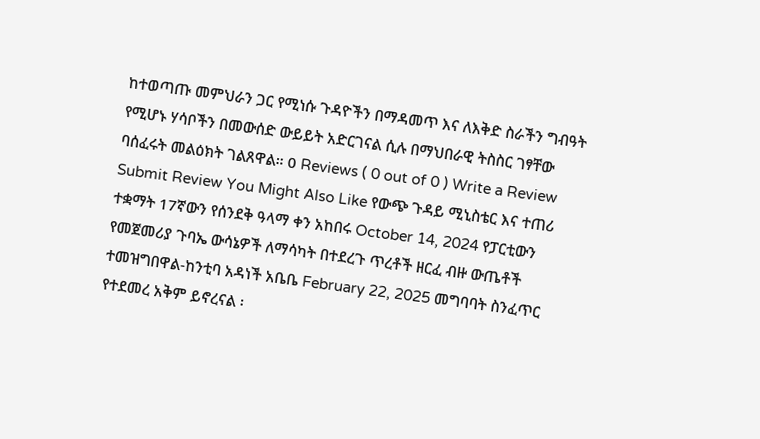ከተወጣጡ መምህራን ጋር የሚነሱ ጉዳዮችን በማዳመጥ እና ለእቅድ ስራችን ግብዓት የሚሆኑ ሃሳቦችን በመውሰድ ውይይት አድርገናል ሲሉ በማህበራዊ ትስስር ገፃቸው ባሰፈሩት መልዕክት ገልጸዋል። 0 Reviews ( 0 out of 0 ) Write a Review Submit Review You Might Also Like የውጭ ጉዳይ ሚኒስቴር እና ተጠሪ ተቋማት 17ኛውን የሰንደቅ ዓላማ ቀን አከበሩ October 14, 2024 የፓርቲውን የመጀመሪያ ጉባኤ ውሳኔዎች ለማሳካት በተደረጉ ጥረቶች ዘርፈ ብዙ ውጤቶች ተመዝግበዋል-ከንቲባ አዳነች አቤቤ February 22, 2025 መግባባት ስንፈጥር የተደመረ አቅም ይኖረናል ፡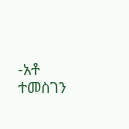-አቶ ተመስገን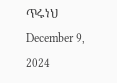ጥሩነህ December 9, 2024